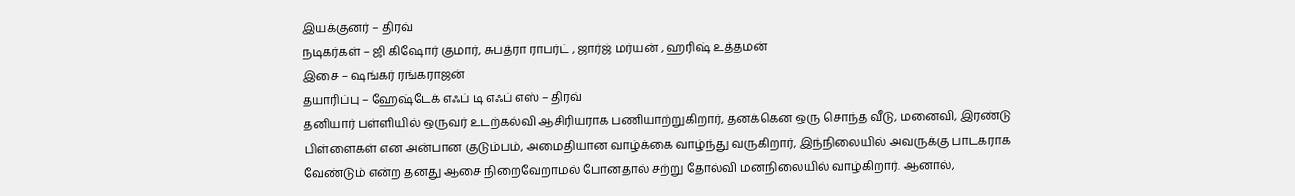இயக்குனர் – திரவ்
நடிகர்கள் – ஜி கிஷோர் குமார், சுபத்ரா ராபர்ட் , ஜார்ஜ் மர்யன் , ஹரிஷ் உத்தமன்
இசை – ஷங்கர் ரங்கராஜன்
தயாரிப்பு – ஹேஷ்டேக் எஃப் டி எஃப் எஸ் – திரவ்
தனியார் பள்ளியில் ஒருவர் உடற்கல்வி ஆசிரியராக பணியாற்றுகிறார், தனக்கென ஒரு சொந்த வீடு, மனைவி, இரண்டு பிள்ளைகள் என அன்பான குடும்பம், அமைதியான வாழ்க்கை வாழ்ந்து வருகிறார், இந்நிலையில் அவருக்கு பாடகராக வேண்டும் என்ற தனது ஆசை நிறைவேறாமல் போனதால் சற்று தோல்வி மனநிலையில் வாழ்கிறார். ஆனால்,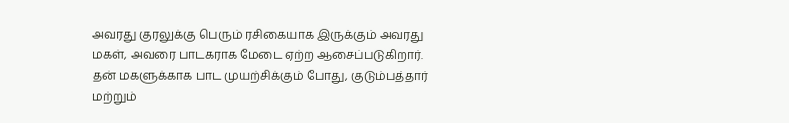அவரது குரலுக்கு பெரும் ரசிகையாக இருக்கும் அவரது மகள், அவரை பாடகராக மேடை ஏற்ற ஆசைப்படுகிறார். தன் மகளுக்காக பாட முயற்சிக்கும் போது, குடும்பத்தார் மற்றும்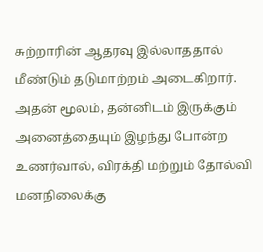சுற்றாரின் ஆதரவு இல்லாததால் மீண்டும் தடுமாற்றம் அடைகிறார். அதன் மூலம், தன்னிடம் இருக்கும் அனைத்தையும் இழந்து போன்ற உணர்வால், விரக்தி மற்றும் தோல்வி மனநிலைக்கு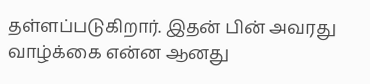தள்ளப்படுகிறார். இதன் பின் அவரது வாழ்க்கை என்ன ஆனது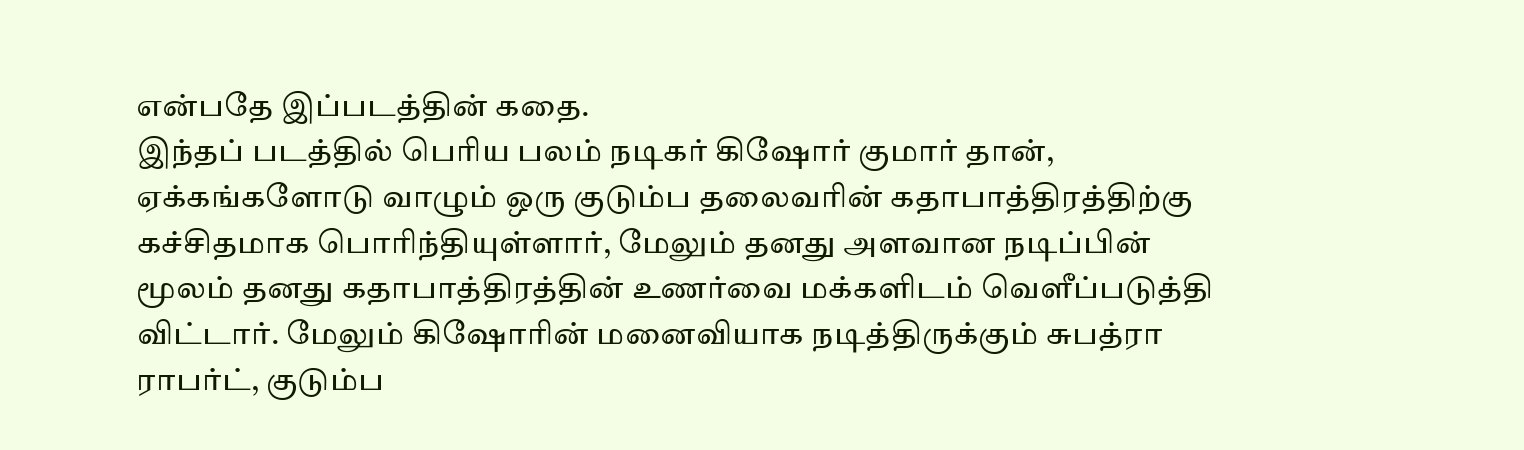என்பதே இப்படத்தின் கதை.
இந்தப் படத்தில் பெரிய பலம் நடிகர் கிஷோர் குமார் தான், ஏக்கங்களோடு வாழும் ஒரு குடும்ப தலைவரின் கதாபாத்திரத்திற்கு கச்சிதமாக பொரிந்தியுள்ளார், மேலும் தனது அளவான நடிப்பின் மூலம் தனது கதாபாத்திரத்தின் உணர்வை மக்களிடம் வெளீப்படுத்தி விட்டார். மேலும் கிஷோரின் மனைவியாக நடித்திருக்கும் சுபத்ரா ராபர்ட், குடும்ப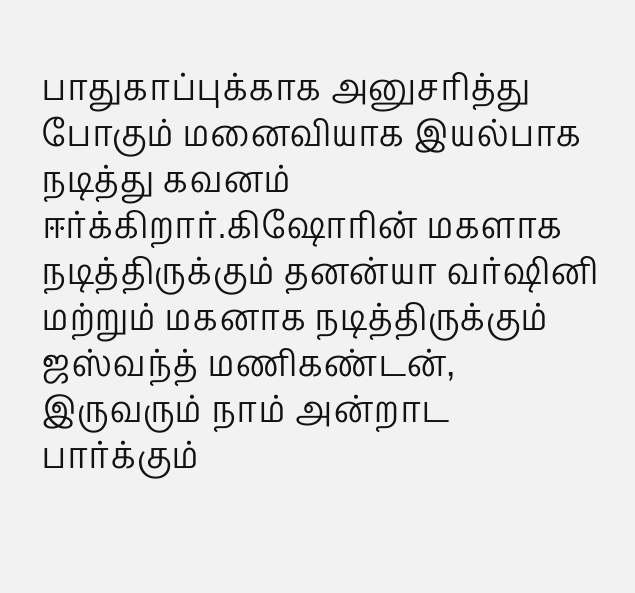பாதுகாப்புக்காக அனுசரித்து போகும் மனைவியாக இயல்பாக நடித்து கவனம் ஈர்க்கிறார்.கிஷோரின் மகளாக நடித்திருக்கும் தனன்யா வர்ஷினி மற்றும் மகனாக நடித்திருக்கும் ஜஸ்வந்த் மணிகண்டன், இருவரும் நாம் அன்றாட பார்க்கும்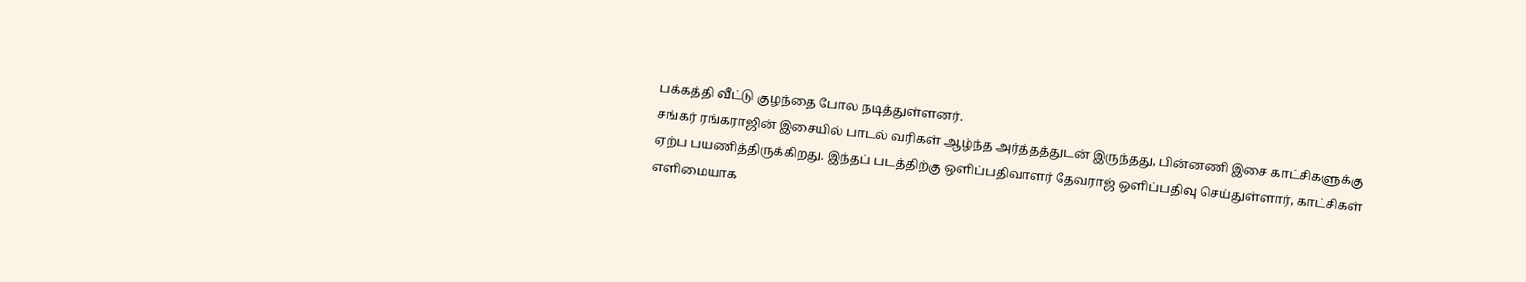பக்கத்தி வீட்டு குழந்தை போல நடித்துள்ளனர்.
சங்கர் ரங்கராஜின் இசையில் பாடல் வரிகள் ஆழ்ந்த அர்த்தத்துடன் இருந்தது, பின்னணி இசை காட்சிகளுக்கு ஏற்ப பயணித்திருக்கிறது. இந்தப் படத்திற்கு ஒளிப்பதிவாளர் தேவராஜ் ஒளிப்பதிவு செய்துள்ளார், காட்சிகள் எளிமையாக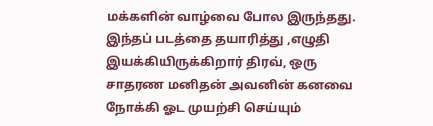மக்களின் வாழ்வை போல இருந்தது.
இந்தப் படத்தை தயாரித்து ,எழுதி இயக்கியிருக்கிறார் திரவ், ஒரு சாதரண மனிதன் அவனின் கனவை நோக்கி ஓட முயற்சி செய்யும்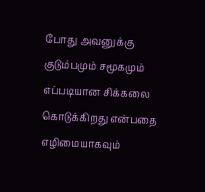போது அவனுக்கு குடும்பமும் சமூகமும் எப்படியான சிக்கலை கொடுக்கிறது என்பதை எழிமையாகவும்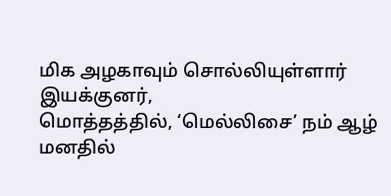மிக அழகாவும் சொல்லியுள்ளார் இயக்குனர்,
மொத்தத்தில், ‘மெல்லிசை’ நம் ஆழ் மனதில்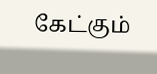கேட்கும்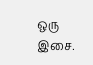ஒரு இசை.